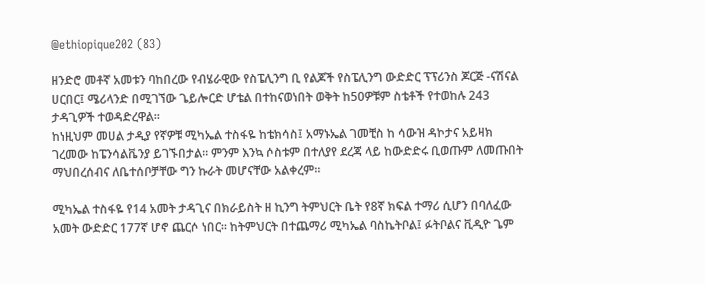@ethiopique202 (83)

ዘንድሮ መቶኛ አመቱን ባከበረው የብሄራዊው የስፔሊንግ ቢ የልጆች የስፔሊንግ ውድድር ፕፕሪንስ ጆርጅ -ናሽናል ሀርበር፤ ሜሪላንድ በሚገኘው ጌይሎርድ ሆቴል በተከናወነበት ወቅት ከ50ዎቹም ስቴቶች የተወከሉ 243 ታዳጊዎች ተወዳድረዋል።
ከነዚህም መሀል ታዲያ የኛዎቹ ሚካኤል ተስፋዬ ከቴክሳስ፤ አማኑኤል ገመቺስ ከ ሳውዝ ዳኮታና አይዛክ ገረመው ከፔንሳልቬንያ ይገኙበታል። ምንም እንኳ ሶስቱም በተለያየ ደረጃ ላይ ከውድድሩ ቢወጡም ለመጡበት ማህበረሰብና ለቤተሰቦቻቸው ግን ኩራት መሆናቸው አልቀረም።

ሚካኤል ተስፋዬ የ14 አመት ታዳጊና በክራይስት ዘ ኪንግ ትምህርት ቤት የ8ኛ ክፍል ተማሪ ሲሆን በባለፈው አመት ውድድር 177ኛ ሆኖ ጨርሶ ነበር። ከትምህርት በተጨማሪ ሚካኤል ባስኬትቦል፤ ፉትቦልና ቪዲዮ ጌም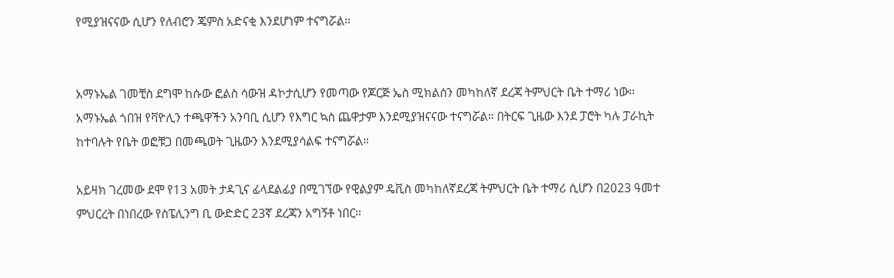የሚያዝናናው ሲሆን የለብሮን ጄምስ አድናቂ እንደሆነም ተናግሯል።


አማኑኤል ገመቺስ ደግሞ ከሱው ፎልስ ሳውዝ ዳኮታሲሆን የመጣው የጆርጅ ኤስ ሚክልሰን መካከለኛ ደረጃ ትምህርት ቤት ተማሪ ነው። አማኑኤል ጎበዝ የቫዮሊን ተጫዋችን አንባቢ ሲሆን የእግር ኳስ ጨዋታም እንደሚያዝናናው ተናግሯል። በትርፍ ጊዜው እንደ ፓሮት ካሉ ፓራኪት ከተባሉት የቤት ወፎቹጋ በመጫወት ጊዜውን እንደሚያሳልፍ ተናግሯል።

አይዛክ ገረመው ደሞ የ13 አመት ታዳጊና ፊላደልፊያ በሚገኘው የዊልያም ዴቪስ መካከለኛደረጃ ትምህርት ቤት ተማሪ ሲሆን በ2023 ዓመተ ምህርረት በነበረው የስፔሊንግ ቢ ውድድር 23ኛ ደረጃን አግኝቶ ነበር።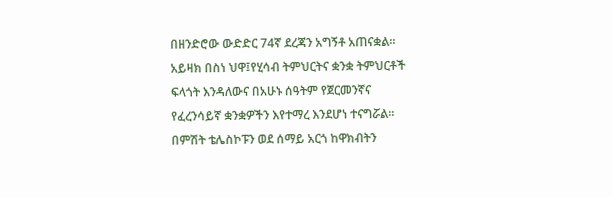በዘንድሮው ውድድር 74ኛ ደረጃን አግኝቶ አጠናቋል። አይዛክ በስነ ህዋ፤የሂሳብ ትምህርትና ቋንቋ ትምህርቶች ፍላጎት እንዳለውና በአሁኑ ሰዓትም የጀርመንኛና የፈረንሳይኛ ቋንቋዎችን እየተማረ እንደሆነ ተናግሯል። በምሽት ቴሌስኮፑን ወደ ሰማይ አርጎ ከዋክብትን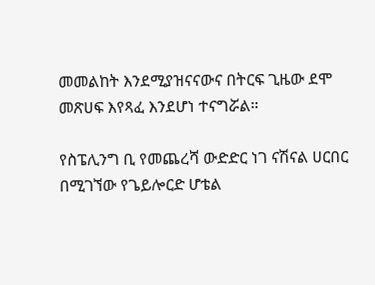መመልከት እንደሚያዝናናውና በትርፍ ጊዜው ደሞ መጽሀፍ እየጻፈ እንደሆነ ተናግሯል።

የስፔሊንግ ቢ የመጨረሻ ውድድር ነገ ናሽናል ሀርበር በሚገኘው የጌይሎርድ ሆቴል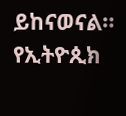ይከናወናል። የኢትዮጲክ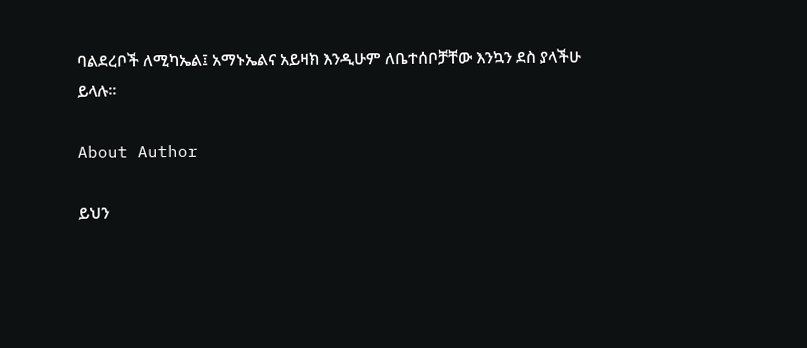ባልደረቦች ለሚካኤል፤ አማኑኤልና አይዛክ እንዲሁም ለቤተሰቦቻቸው እንኳን ደስ ያላችሁ ይላሉ።

About Author

ይህን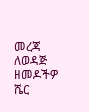መረጃ ለወዳጅ ዘመዶችዎ ሼር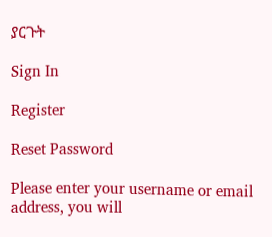ያርጉት

Sign In

Register

Reset Password

Please enter your username or email address, you will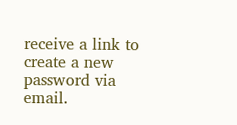receive a link to create a new password via email.